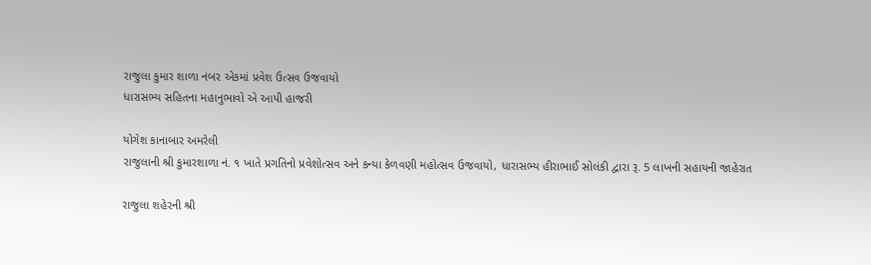રાજુલા કુમાર શાળા નંબર એકમાં પ્રવેશ ઉત્સવ ઉજવાયો
ધારાસભ્ય સહિતના મહાનુભાવો એ આપી હાજરી

યોગેશ કાનાબાર અમરેલી
રાજુલાની શ્રી કુમારશાળા નં. ૧ ખાતે પ્રગતિનો પ્રવેશોત્સવ અને કન્યા કેળવણી મહોત્સવ ઉજવાયો, ધારાસભ્ય હીરાભાઈ સોલંકી દ્વારા રૂ. 5 લાખની સહાયની જાહેરાત

રાજુલા શહેરની શ્રી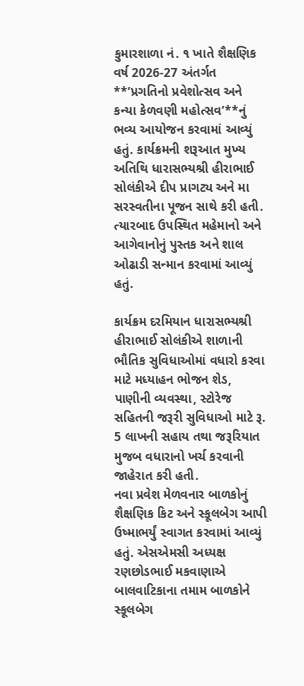કુમારશાળા નં. ૧ ખાતે શૈક્ષણિક વર્ષ 2026-27 અંતર્ગત **’પ્રગતિનો પ્રવેશોત્સવ અને કન્યા કેળવણી મહોત્સવ’**નું ભવ્ય આયોજન કરવામાં આવ્યું હતું. કાર્યક્રમની શરૂઆત મુખ્ય અતિથિ ધારાસભ્યશ્રી હીરાભાઈ સોલંકીએ દીપ પ્રાગટ્ય અને મા સરસ્વતીના પૂજન સાથે કરી હતી. ત્યારબાદ ઉપસ્થિત મહેમાનો અને આગેવાનોનું પુસ્તક અને શાલ ઓઢાડી સન્માન કરવામાં આવ્યું હતું.

કાર્યક્રમ દરમિયાન ધારાસભ્યશ્રી હીરાભાઈ સોલંકીએ શાળાની ભૌતિક સુવિધાઓમાં વધારો કરવા માટે મધ્યાહન ભોજન શેડ, પાણીની વ્યવસ્થા, સ્ટોરેજ સહિતની જરૂરી સુવિધાઓ માટે રૂ. 5 લાખની સહાય તથા જરૂરિયાત મુજબ વધારાનો ખર્ચ કરવાની જાહેરાત કરી હતી.
નવા પ્રવેશ મેળવનાર બાળકોનું શૈક્ષણિક કિટ અને સ્કૂલબેગ આપી ઉષ્માભર્યું સ્વાગત કરવામાં આવ્યું હતું. એસએમસી અધ્યક્ષ રણછોડભાઈ મકવાણાએ બાલવાટિકાના તમામ બાળકોને સ્કૂલબેગ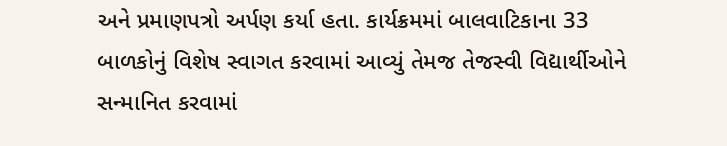અને પ્રમાણપત્રો અર્પણ કર્યા હતા. કાર્યક્રમમાં બાલવાટિકાના 33 બાળકોનું વિશેષ સ્વાગત કરવામાં આવ્યું તેમજ તેજસ્વી વિદ્યાર્થીઓને સન્માનિત કરવામાં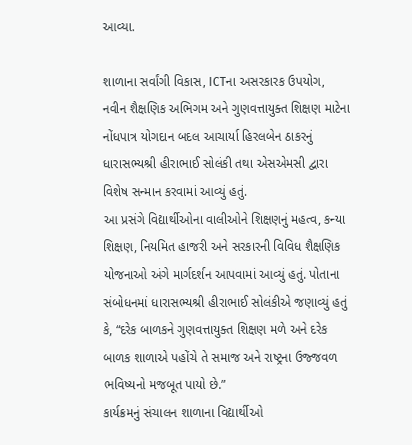આવ્યા.

શાળાના સર્વાંગી વિકાસ, ICTના અસરકારક ઉપયોગ, નવીન શૈક્ષણિક અભિગમ અને ગુણવત્તાયુક્ત શિક્ષણ માટેના નોંધપાત્ર યોગદાન બદલ આચાર્યા હિરલબેન ઠાકરનું ધારાસભ્યશ્રી હીરાભાઈ સોલંકી તથા એસએમસી દ્વારા વિશેષ સન્માન કરવામાં આવ્યું હતું.
આ પ્રસંગે વિદ્યાર્થીઓના વાલીઓને શિક્ષણનું મહત્વ, કન્યા શિક્ષણ, નિયમિત હાજરી અને સરકારની વિવિધ શૈક્ષણિક યોજનાઓ અંગે માર્ગદર્શન આપવામાં આવ્યું હતું. પોતાના સંબોધનમાં ધારાસભ્યશ્રી હીરાભાઈ સોલંકીએ જણાવ્યું હતું કે, “દરેક બાળકને ગુણવત્તાયુક્ત શિક્ષણ મળે અને દરેક બાળક શાળાએ પહોંચે તે સમાજ અને રાષ્ટ્રના ઉજ્જવળ ભવિષ્યનો મજબૂત પાયો છે.”
કાર્યક્રમનું સંચાલન શાળાના વિદ્યાર્થીઓ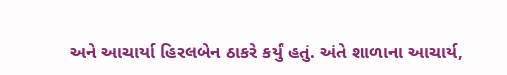અને આચાર્યા હિરલબેન ઠાકરે કર્યું હતું. અંતે શાળાના આચાર્ય,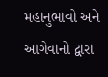મહાનુભાવો અને આગેવાનો દ્વારા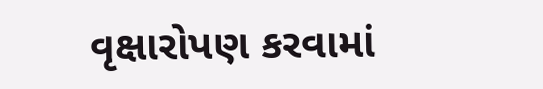વૃક્ષારોપણ કરવામાં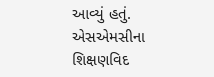આવ્યું હતું. એસએમસીના શિક્ષણવિદ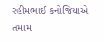રહીમભાઈ કનોજિયાએ તમામ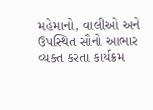મહેમાનો, વાલીઓ અને ઉપસ્થિત સૌનો આભાર વ્યક્ત કરતા કાર્યક્રમ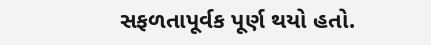સફળતાપૂર્વક પૂર્ણ થયો હતો.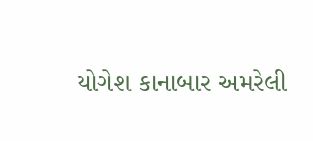યોગેશ કાનાબાર અમરેલી